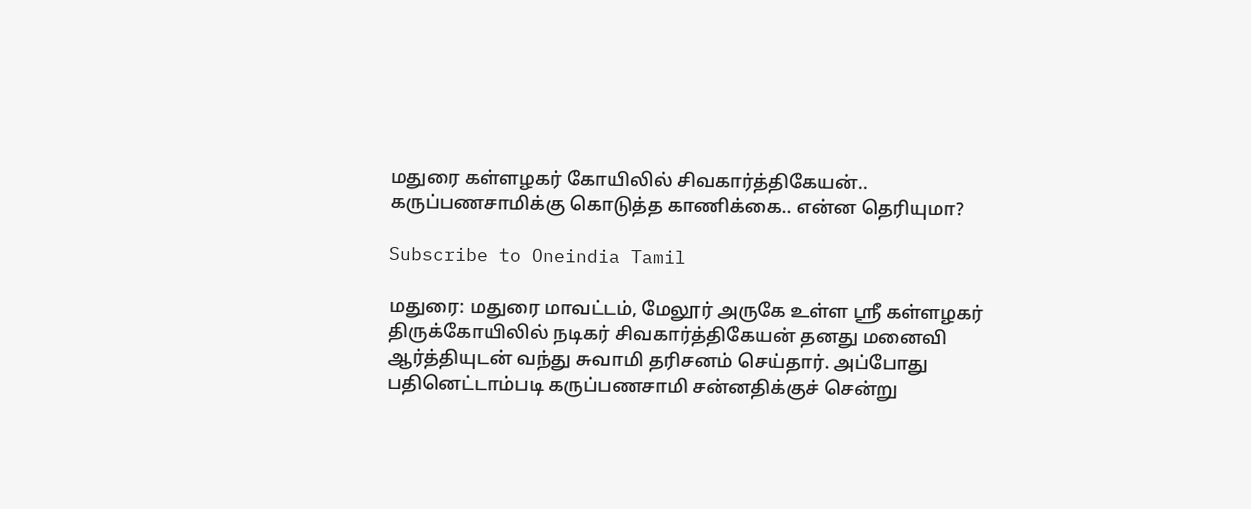மதுரை கள்ளழகர் கோயிலில் சிவகார்த்திகேயன்.. கருப்பணசாமிக்கு கொடுத்த காணிக்கை.. என்ன தெரியுமா?

Subscribe to Oneindia Tamil

மதுரை: மதுரை மாவட்டம், மேலூர் அருகே உள்ள ஶ்ரீ கள்ளழகர் திருக்கோயிலில் நடிகர் சிவகார்த்திகேயன் தனது மனைவி ஆர்த்தியுடன் வந்து சுவாமி தரிசனம் செய்தார். அப்போது பதினெட்டாம்படி கருப்பணசாமி சன்னதிக்குச் சென்று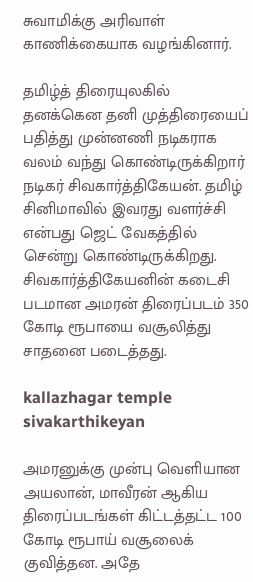சுவாமிக்கு அரிவாள் காணிக்கையாக வழங்கினார்.

தமிழ்த் திரையுலகில் தனக்கென தனி முத்திரையைப் பதித்து முன்னணி நடிகராக வலம் வந்து கொண்டிருக்கிறார் நடிகர் சிவகார்த்திகேயன். தமிழ் சினிமாவில் இவரது வளர்ச்சி என்பது ஜெட் வேகத்தில் சென்று கொண்டிருக்கிறது. சிவகார்த்திகேயனின் கடைசி படமான அமரன் திரைப்படம் 350 கோடி ரூபாயை வசூலித்து சாதனை படைத்தது.

kallazhagar temple sivakarthikeyan

அமரனுக்கு முன்பு வெளியான அயலான், மாவீரன் ஆகிய திரைப்படங்கள் கிட்டத்தட்ட 100 கோடி ரூபாய் வசூலைக் குவித்தன. அதே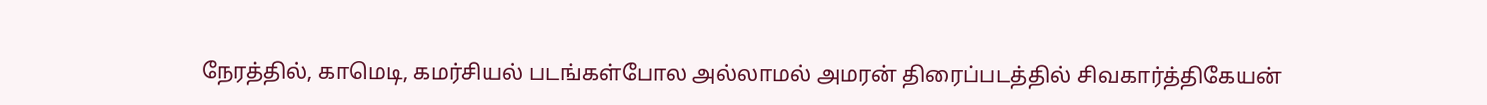நேரத்தில், காமெடி, கமர்சியல் படங்கள்போல அல்லாமல் அமரன் திரைப்படத்தில் சிவகார்த்திகேயன்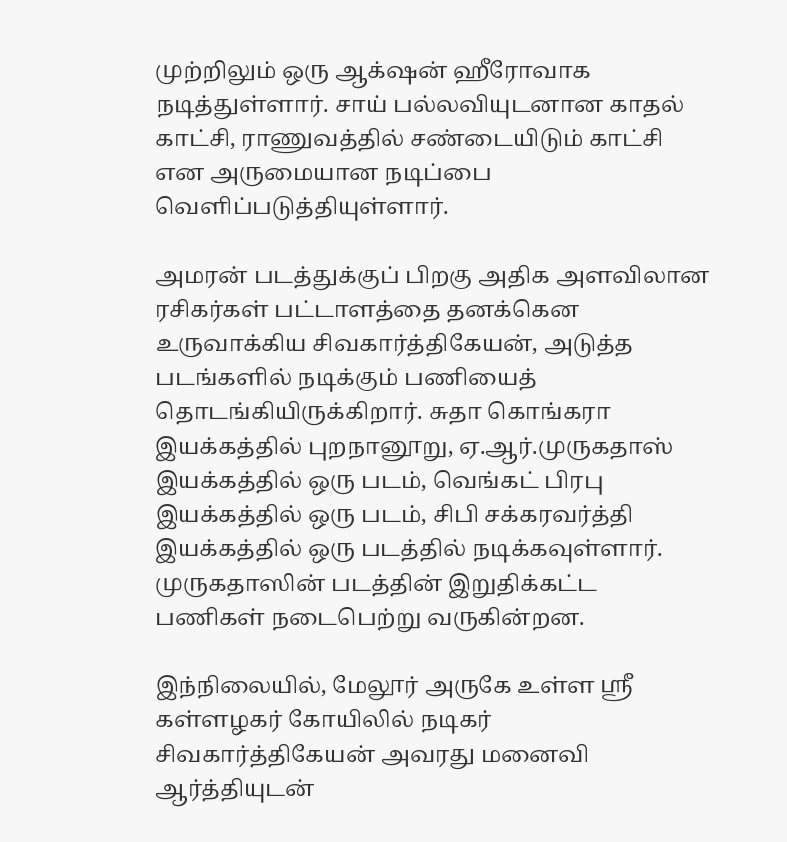முற்றிலும் ஒரு ஆக்‌ஷன் ஹீரோவாக நடித்துள்ளார். சாய் பல்லவியுடனான காதல் காட்சி, ராணுவத்தில் சண்டையிடும் காட்சி என அருமையான நடிப்பை வெளிப்படுத்தியுள்ளார்.

அமரன் படத்துக்குப் பிறகு அதிக அளவிலான ரசிகர்கள் பட்டாளத்தை தனக்கென உருவாக்கிய சிவகார்த்திகேயன், அடுத்த படங்களில் நடிக்கும் பணியைத் தொடங்கியிருக்கிறார். சுதா கொங்கரா இயக்கத்தில் புறநானூறு, ஏ.ஆர்.முருகதாஸ் இயக்கத்தில் ஒரு படம், வெங்கட் பிரபு இயக்கத்தில் ஒரு படம், சிபி சக்கரவர்த்தி இயக்கத்தில் ஒரு படத்தில் நடிக்கவுள்ளார். முருகதாஸின் படத்தின் இறுதிக்கட்ட பணிகள் நடைபெற்று வருகின்றன.

இந்நிலையில், மேலூர் அருகே உள்ள ஶ்ரீ கள்ளழகர் கோயிலில் நடிகர் சிவகார்த்திகேயன் அவரது மனைவி ஆர்த்தியுடன்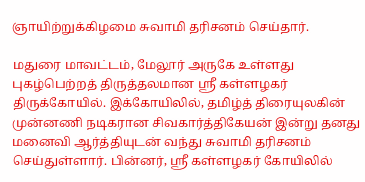ஞாயிற்றுக்கிழமை சுவாமி தரிசனம் செய்தார்.

மதுரை மாவட்டம், மேலூர் அருகே உள்ளது புகழ்பெற்றத் திருத்தலமான ஸ்ரீ கள்ளழகர் திருக்கோயில். இக்கோயிலில், தமிழ்த் திரையுலகின் முன்னணி நடிகரான சிவகார்த்திகேயன் இன்று தனது மனைவி ஆர்த்தியுடன் வந்து சுவாமி தரிசனம் செய்துள்ளார். பின்னர், ஸ்ரீ கள்ளழகர் கோயிலில்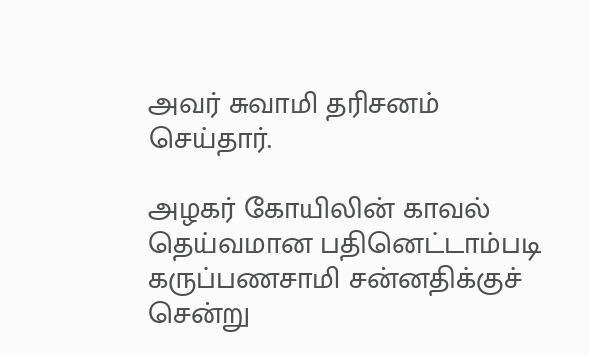அவர் சுவாமி தரிசனம் செய்தார்.

அழகர் கோயிலின் காவல் தெய்வமான பதினெட்டாம்படி கருப்பணசாமி சன்னதிக்குச் சென்று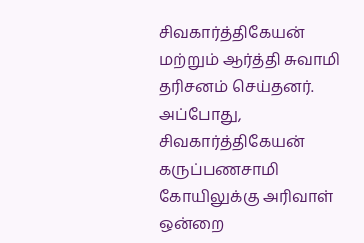சிவகார்த்திகேயன் மற்றும் ஆர்த்தி சுவாமி தரிசனம் செய்தனர். அப்போது, சிவகார்த்திகேயன் கருப்பணசாமி கோயிலுக்கு அரிவாள் ஒன்றை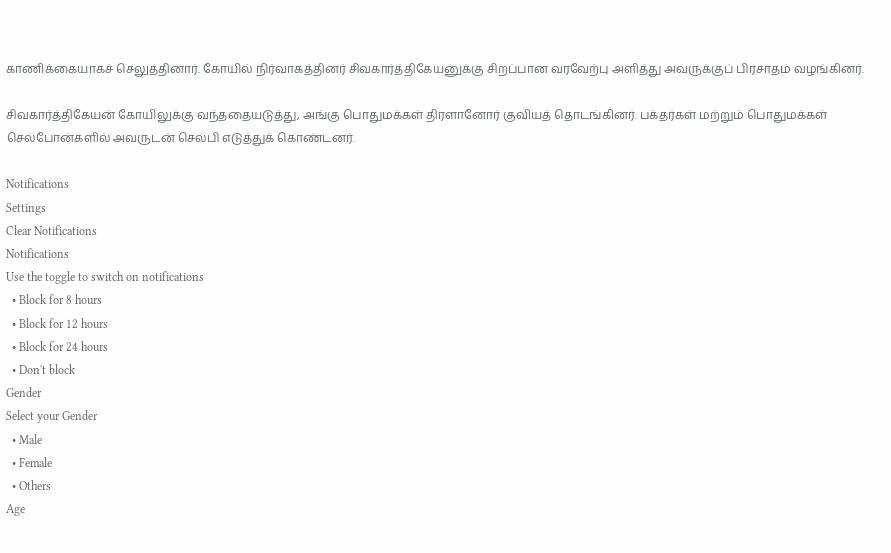காணிக்கையாகச் செலுத்தினார். கோயில் நிர்வாகத்தினர் சிவகார்த்திகேயனுக்கு சிறப்பான வரவேற்பு அளித்து அவருக்குப் பிரசாதம் வழங்கினர்.

சிவகார்த்திகேயன் கோயிலுக்கு வந்ததையடுத்து, அங்கு பொதுமக்கள் திரளானோர் குவியத் தொடங்கினர். பக்தர்கள் மற்றும் பொதுமக்கள் செல்போன்களில் அவருடன் செல்பி எடுத்துக் கொண்டனர்.

Notifications
Settings
Clear Notifications
Notifications
Use the toggle to switch on notifications
  • Block for 8 hours
  • Block for 12 hours
  • Block for 24 hours
  • Don't block
Gender
Select your Gender
  • Male
  • Female
  • Others
Age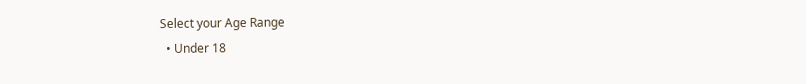Select your Age Range
  • Under 18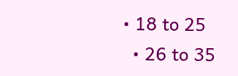• 18 to 25
  • 26 to 35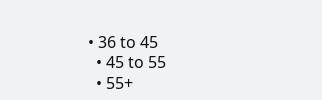• 36 to 45
  • 45 to 55
  • 55+